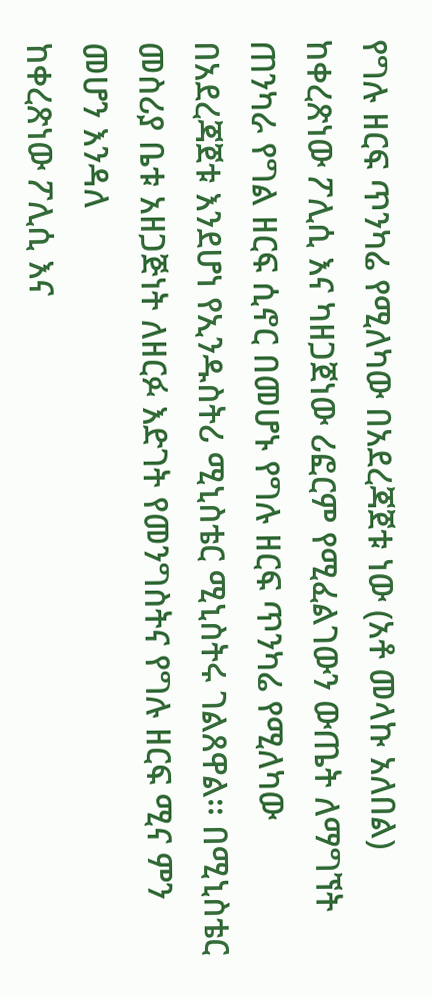የግሉ ዘርፍ ጥንካሬ የሚለካው በአደረጃጀቱ ነው (አቶ መላኩ አለበል)
ከቀረጽነው ፖሊሲ እና ካዘጋጀነው ሪፎርም የሚፈልገውን ውጤት ለማግኘት ጠንካራ የግል ዘርፍ ሲኖር በመሆኑ የግሉ ዘርፍ ጥንካሬ የሚለካው በአደረጃጀቱ እንደሆነ የኢንዱስትሪ ሚኒስቴር ሚኒስትሩ ገልጸዋል፡፡ በሚኒስቴር መስሪያ ቤቱ አዘጋጅነት ለዘርፉ እድገት የመንግስትና የግሉ ዘርፍ ሚና ምን መሆን እንዳለ
ከቀረጽነው ፖሊሲ እና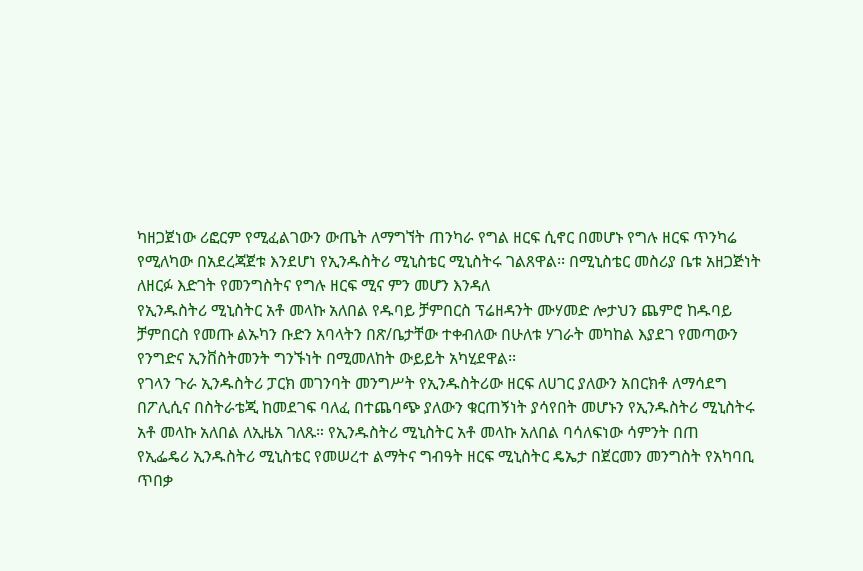ካዘጋጀነው ሪፎርም የሚፈልገውን ውጤት ለማግኘት ጠንካራ የግል ዘርፍ ሲኖር በመሆኑ የግሉ ዘርፍ ጥንካሬ የሚለካው በአደረጃጀቱ እንደሆነ የኢንዱስትሪ ሚኒስቴር ሚኒስትሩ ገልጸዋል፡፡ በሚኒስቴር መስሪያ ቤቱ አዘጋጅነት ለዘርፉ እድገት የመንግስትና የግሉ ዘርፍ ሚና ምን መሆን እንዳለ
የኢንዱስትሪ ሚኒስትር አቶ መላኩ አለበል የዱባይ ቻምበርስ ፕሬዘዳንት ሙሃመድ ሎታህን ጨምሮ ከዱባይ ቻምበርስ የመጡ ልኡካን ቡድን አባላትን በጽ/ቤታቸው ተቀብለው በሁለቱ ሃገራት መካከል እያደገ የመጣውን የንግድና ኢንቨስትመንት ግንኙነት በሚመለከት ውይይት አካሂደዋል፡፡
የገላን ጉራ ኢንዱስትሪ ፓርክ መገንባት መንግሥት የኢንዱስትሪው ዘርፍ ለሀገር ያለውን አበርክቶ ለማሳደግ በፖሊሲና በስትራቴጂ ከመደገፍ ባለፈ በተጨባጭ ያለውን ቁርጠኝነት ያሳየበት መሆኑን የኢንዱስትሪ ሚኒስትሩ አቶ መላኩ አለበል ለኢዜአ ገለጹ። የኢንዱስትሪ ሚኒስትር አቶ መላኩ አለበል ባሳለፍነው ሳምንት በጠ
የኢፌዴሪ ኢንዱስትሪ ሚኒስቴር የመሠረተ ልማትና ግብዓት ዘርፍ ሚኒስትር ዴኤታ በጀርመን መንግስት የአካባቢ ጥበቃ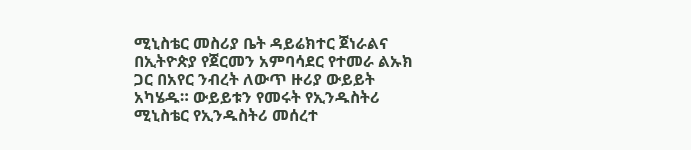ሚኒስቴር መስሪያ ቤት ዳይሬክተር ጀነራልና በኢትዮጵያ የጀርመን አምባሳደር የተመራ ልኡክ ጋር በአየር ንብረት ለውጥ ዙሪያ ውይይት አካሄዱ። ውይይቱን የመሩት የኢንዱስትሪ ሚኒስቴር የኢንዱስትሪ መሰረተ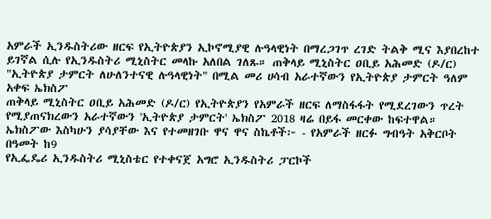አምራች ኢንዱስትሪው ዘርፍ የኢትዮጵያን ኢኮኖሚያዊ ሉዓላዊነት በማረጋገጥ ረገድ ትልቅ ሚና እያበረከተ ይገኛል ሲሉ የኢንዱስትሪ ሚኒስትር መላኩ አለበል ገለጹ። ጠቅላይ ሚኒስትር ዐቢይ አሕመድ (ዶ/ር) "ኢትዮጵያ ታምርት ለሁለንተናዊ ሉዓላዊነት" በሚል መሪ ሀሳብ አራተኛውን የኢትዮጵያ ታምርት ዓለም አቀፍ ኤክስፖ
ጠቅላይ ሚኒስትር ዐቢይ አሕመድ (ዶ/ር) የኢትዮጵያን የአምራች ዘርፍ ለማስፋፋት የሚደረገውን ጥረት የሚያጠናክረውን አራተኛውን 'ኢትዮጵያ ታምርት' ኤክስፖ 2018 ዛሬ በይፋ መርቀው ከፍተዋል። ኤክስፖው እስካሁን ያሳያቸው እና የተመዘገቡ ዋና ዋና ስኬቶች፦ - የአምራች ዘርፉ ግብዓት አቅርቦት በዓመት ከ9
የኢፌዴሪ ኢንዱስትሪ ሚኒስቴር የተቀናጀ አግሮ ኢንዱስትሪ ፓርኮች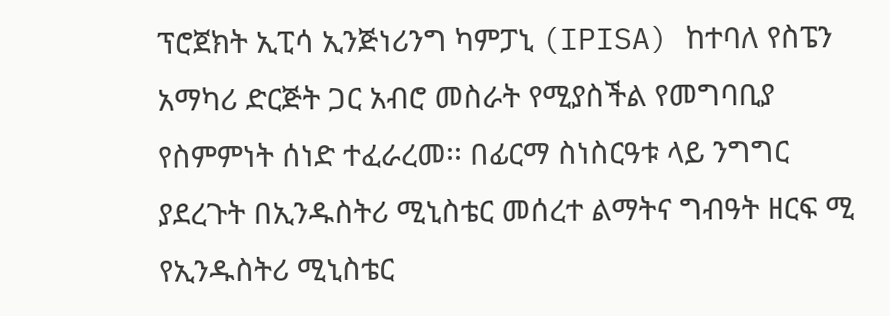ፕሮጀክት ኢፒሳ ኢንጅነሪንግ ካምፓኒ (IPISA) ከተባለ የስፔን አማካሪ ድርጅት ጋር አብሮ መስራት የሚያስችል የመግባቢያ የስምምነት ሰነድ ተፈራረመ፡፡ በፊርማ ስነስርዓቱ ላይ ንግግር ያደረጉት በኢንዱስትሪ ሚኒስቴር መሰረተ ልማትና ግብዓት ዘርፍ ሚ
የኢንዱስትሪ ሚኒስቴር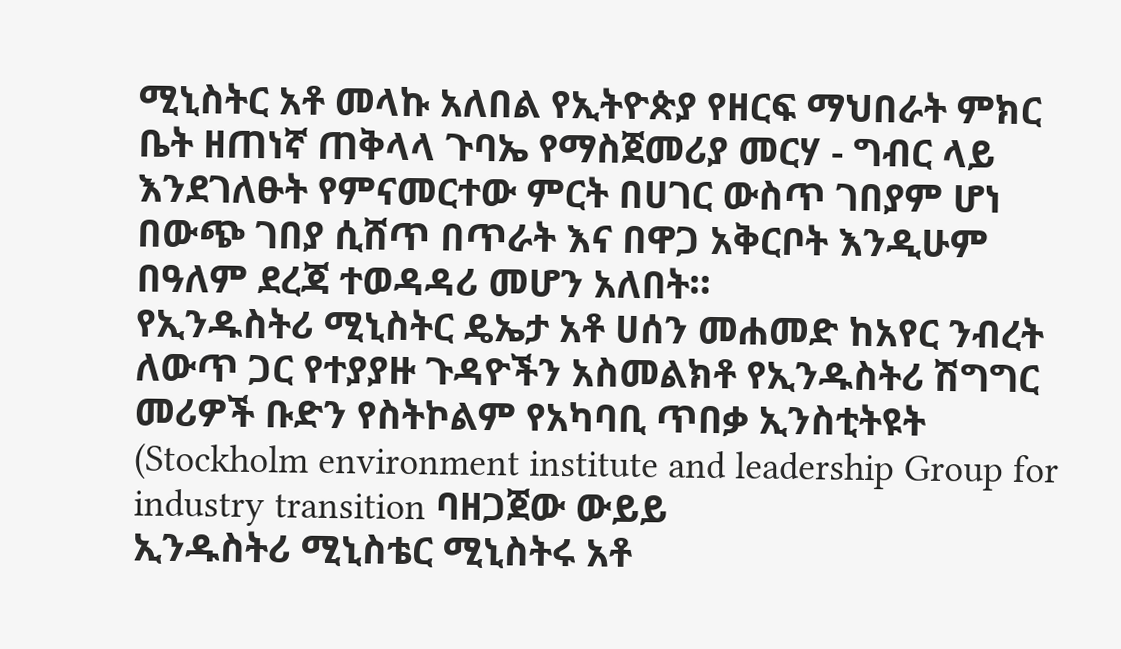ሚኒስትር አቶ መላኩ አለበል የኢትዮጵያ የዘርፍ ማህበራት ምክር ቤት ዘጠነኛ ጠቅላላ ጉባኤ የማስጀመሪያ መርሃ - ግብር ላይ እንደገለፁት የምናመርተው ምርት በሀገር ውስጥ ገበያም ሆነ በውጭ ገበያ ሲሸጥ በጥራት እና በዋጋ አቅርቦት እንዲሁም በዓለም ደረጃ ተወዳዳሪ መሆን አለበት።
የኢንዱስትሪ ሚኒስትር ዴኤታ አቶ ሀሰን መሐመድ ከአየር ንብረት ለውጥ ጋር የተያያዙ ጉዳዮችን አስመልክቶ የኢንዱስትሪ ሽግግር መሪዎች ቡድን የስትኮልም የአካባቢ ጥበቃ ኢንስቲትዩት (Stockholm environment institute and leadership Group for industry transition ባዘጋጀው ውይይ
ኢንዱስትሪ ሚኒስቴር ሚኒስትሩ አቶ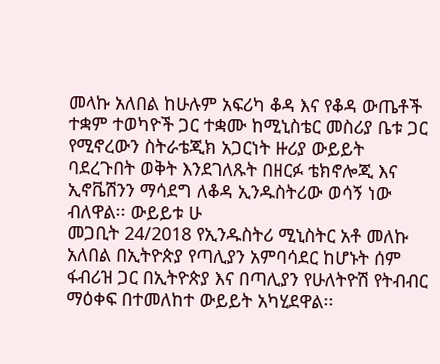መላኩ አለበል ከሁሉም አፍሪካ ቆዳ እና የቆዳ ውጤቶች ተቋም ተወካዮች ጋር ተቋሙ ከሚኒስቴር መስሪያ ቤቱ ጋር የሚኖረውን ስትራቴጂክ አጋርነት ዙሪያ ውይይት ባደረጉበት ወቅት እንደገለጹት በዘርፉ ቴክኖሎጂ እና ኢኖቬሽንን ማሳደግ ለቆዳ ኢንዱስትሪው ወሳኝ ነው ብለዋል፡፡ ውይይቱ ሁ
መጋቢት 24/2018 የኢንዱስትሪ ሚኒስትር አቶ መለኩ አለበል በኢትዮጵያ የጣሊያን አምባሳደር ከሆኑት ሰም ፋብሪዝ ጋር በኢትዮጵያ እና በጣሊያን የሁለትዮሽ የትብብር ማዕቀፍ በተመለከተ ውይይት አካሂደዋል፡፡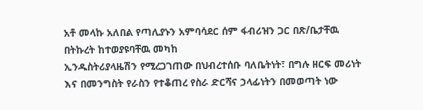አቶ መላኩ አለበል የጣሊያኑን አምባሳደር ሰም ፋብሪዝን ጋር በጽ/ቤታቸዉ በትኩረት ከተወያዩባቸዉ መካከ
ኢንዱስትሪያላዜሽን የሚረጋገጠው በህብረተሰቡ ባለቤትነት፣ በግሉ ዘርፍ መሪነት እና በመንግስት የራስን የተቆጠረ የስራ ድርሻና ኃላፊነትን በመወጣት ነው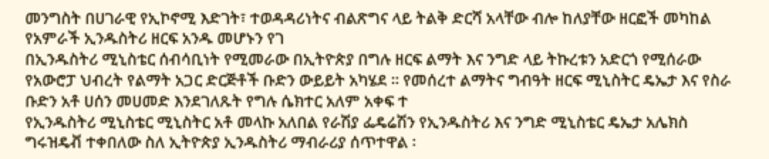መንግስት በሀገራዊ የኢኮኖሚ እድገት፣ ተወዳዳሪነትና ብልጽግና ላይ ትልቅ ድርሻ አላቸው ብሎ ከለያቸው ዘርፎች መካከል የአምራች ኢንዱስትሪ ዘርፍ አንዱ መሆኑን የገ
በኢንዱስትሪ ሚኒስቴር ሰብሳቢነት የሚመራው በኢትዮጵያ በግሉ ዘርፍ ልማት እና ንግድ ላይ ትኩረቱን አድርጎ የሚሰራው የአውሮፓ ህብረት የልማት አጋር ድርጅቶች ቡድን ውይይት አካሄደ ። የመሰረተ ልማትና ግብዓት ዘርፍ ሚኒስትር ዴኤታ እና የስራ ቡድን አቶ ሀሰን መሀመድ እንደገለጹት የግሉ ሴክተር አለም አቀፍ ተ
የኢንዱስትሪ ሚኒስቴር ሚኒስትር አቶ መላኩ አለበል የራሽያ ፌዴሬሽን የኢንዱስትሪ እና ንግድ ሚኒስቴር ዴኤታ አሌክስ ግሩዝዴቭ ተቀበለው ስለ ኢትዮጵያ ኢንዱስትሪ ማብራሪያ ሰጥተዋል ፡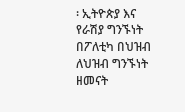፡ ኢትዮጵያ እና የራሽያ ግንኙነት በፖለቲካ በህዝብ ለህዝብ ግንኙነት ዘመናት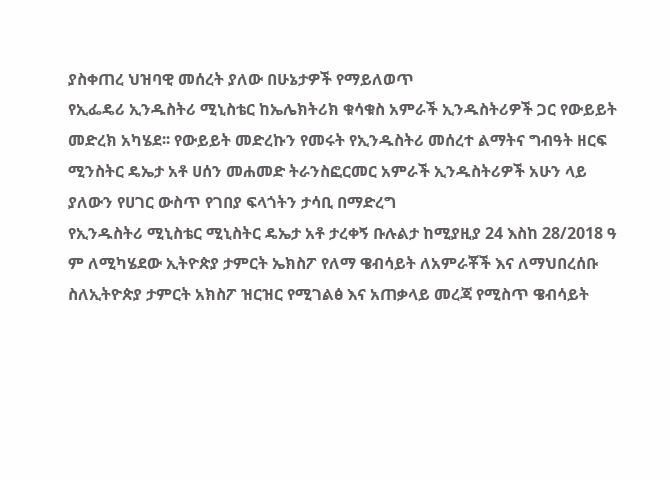ያስቀጠረ ህዝባዊ መሰረት ያለው በሁኔታዎች የማይለወጥ
የኢፌዴሪ ኢንዱስትሪ ሚኒስቴር ከኤሌክትሪክ ቁሳቁስ አምራች ኢንዱስትሪዎች ጋር የውይይት መድረክ አካሄደ፡፡ የውይይት መድረኩን የመሩት የኢንዱስትሪ መሰረተ ልማትና ግብዓት ዘርፍ ሚንስትር ዴኤታ አቶ ሀሰን መሐመድ ትራንስፎርመር አምራች ኢንዱስትሪዎች አሁን ላይ ያለውን የሀገር ውስጥ የገበያ ፍላጎትን ታሳቢ በማድረግ
የኢንዱስትሪ ሚኒስቴር ሚኒስትር ዴኤታ አቶ ታረቀኝ ቡሉልታ ከሚያዚያ 24 እስከ 28/2018 ዓ ም ለሚካሄደው ኢትዮጵያ ታምርት ኤክስፖ የለማ ዌብሳይት ለአምራቾች እና ለማህበረሰቡ ስለኢትዮጵያ ታምርት አክስፖ ዝርዝር የሚገልፅ እና አጠቃላይ መረጃ የሚስጥ ዌብሳይት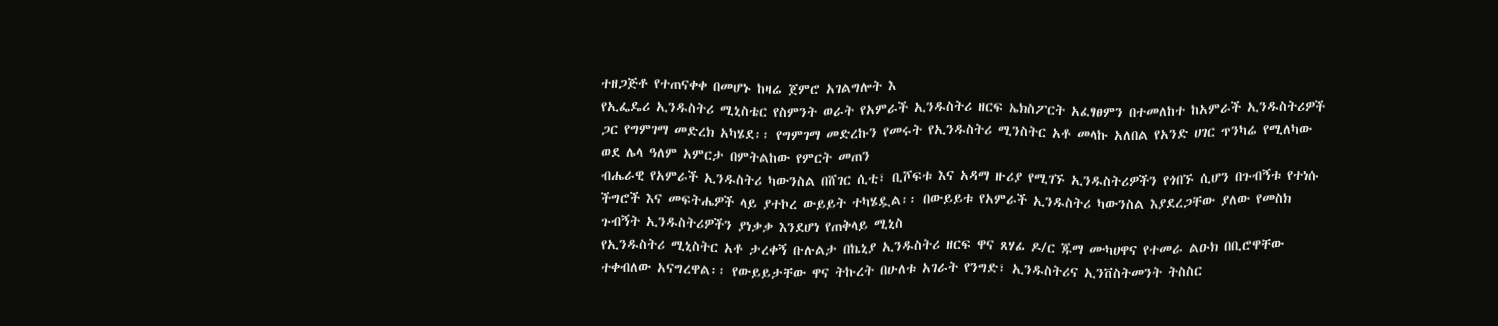ተዘጋጅቶ የተጠናቀቀ በመሆኑ ከዛሬ ጀምሮ አገልግሎት እ
የኢፌዴሪ ኢንዱስትሪ ሚኒስቴር የስምንት ወራት የአምራች ኢንዱስትሪ ዘርፍ ኤክስፖርት አፈፃፀምን በተመለከተ ከአምራች ኢንዱስትሪዎች ጋር የግምገማ መድረክ አካሄደ፡፡ የግምገማ መድረኩን የመሩት የኢንዱስትሪ ሚንስትር አቶ መላኩ አለበል የአንድ ሀገር ጥንካሬ የሚለካው ወደ ሌላ ዓለም አምርታ በምትልከው የምርት መጠን
ብሔራዊ የአምራች ኢንዱስትሪ ካውንስል በሸገር ሲቲ፣ ቢሾፍቱ እና አዳማ ዙሪያ የሚገኙ ኢንዱስትሪዎችን የጎበኙ ሲሆን በጉብኝቱ የተነሱ ችግሮች እና መፍትሔዎች ላይ ያተኮረ ውይይት ተካሄዷል፡፡ በውይይቱ የአምራች ኢንዱስትሪ ካውንስል እያደረጋቸው ያለው የመስክ ጉብኝት ኢንዱስትሪዎችን ያነቃቃ እንደሆነ የጠቅላይ ሚኒስ
የኢንዱስትሪ ሚኒስትር አቶ ታረቀኝ ቡሉልታ በኬኒያ ኢንዱስትሪ ዘርፍ ዋና ጸሃፊ ዶ/ር ጁማ ሙካሀዋና የተመራ ልዑክ በቢሮዋቸው ተቀብለው አናግረዋል፡፡ የውይይታቸው ዋና ትኩረት በሁለቱ አገራት የንግድ፣ ኢንዱስትሪና ኢንቨስትመንት ትስስር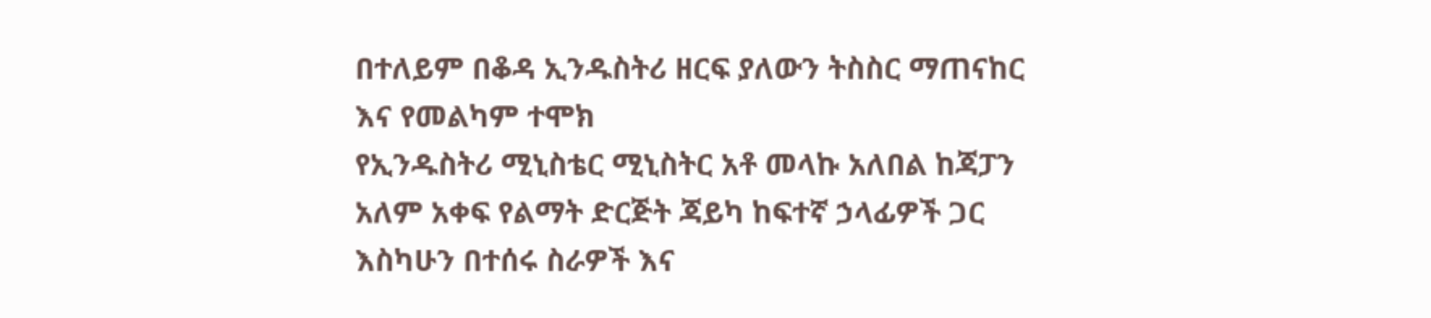በተለይም በቆዳ ኢንዱስትሪ ዘርፍ ያለውን ትስስር ማጠናከር እና የመልካም ተሞክ
የኢንዱስትሪ ሚኒስቴር ሚኒስትር አቶ መላኩ አለበል ከጃፓን አለም አቀፍ የልማት ድርጅት ጃይካ ከፍተኛ ኃላፊዎች ጋር እስካሁን በተሰሩ ስራዎች እና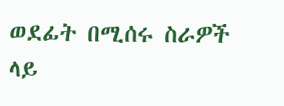ወደፊት በሚሰሩ ስራዎች ላይ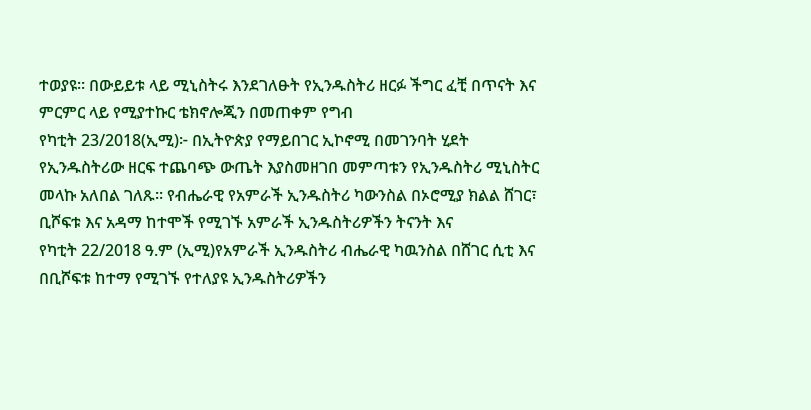ተወያዩ። በውይይቱ ላይ ሚኒስትሩ እንደገለፁት የኢንዱስትሪ ዘርፉ ችግር ፈቺ በጥናት እና ምርምር ላይ የሚያተኩር ቴክኖሎጂን በመጠቀም የግብ
የካቲት 23/2018(ኢሚ)፦ በኢትዮጵያ የማይበገር ኢኮኖሚ በመገንባት ሂደት የኢንዱስትሪው ዘርፍ ተጨባጭ ውጤት እያስመዘገበ መምጣቱን የኢንዱስትሪ ሚኒስትር መላኩ አለበል ገለጹ። የብሔራዊ የአምራች ኢንዱስትሪ ካውንስል በኦሮሚያ ክልል ሸገር፣ ቢሾፍቱ እና አዳማ ከተሞች የሚገኙ አምራች ኢንዱስትሪዎችን ትናንት እና
የካቲት 22/2018 ዓ.ም (ኢሚ)የአምራች ኢንዱስትሪ ብሔራዊ ካዉንስል በሸገር ሲቲ እና በቢሾፍቱ ከተማ የሚገኙ የተለያዩ ኢንዱስትሪዎችን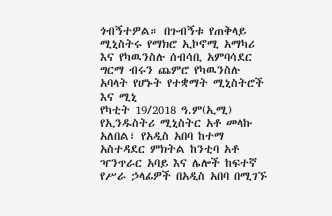ጎብኝተዎል። በጉብኝቱ የጠቅላይ ሚኒስትሩ የማክሮ ኢኮኖሚ አማካሪ እና የካዉንስሉ ሰብሳቢ አምባሳደር ግርማ ብሩን ጨምሮ የካዉንስሉ አባላት የሆኑት የተቋማት ሚኒስትሮች እና ሚኒ
የካቲት 19/2018 ዓ.ም(ኢሚ) የኢንዱስትሪ ሚኒስትር አቶ መላኩ አለበል፣ የአዲስ አበባ ከተማ አስተዳደር ምክትል ከንቲባ አቶ ዣንጥራር አባይ እና ሌሎች ከፍተኛ የሥራ ኃላፊዎች በአዲስ አበባ በሚገኙ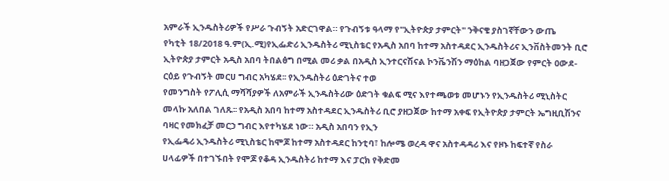አምራች ኢንዱስትሪዎች የሥራ ጉብኝት አድርገዋል። የጉብኝቱ ዓላማ የ"ኢትዮጵያ ታምርት" ንቅናቄ ያስገኛቸውን ውጤ
የካቲት 18/2018 ዓ.ም(ኢ.ሚ)የኢፌድሪ ኢንዱስትሪ ሚኒስቴር የአዲስ አበባ ከተማ አስተዳደር ኢንዱስትሪና ኢንቨስትመንት ቢሮ ኢትዮጵያ ታምርት አዲስ አበባ ትበልፅግ በሚል መሪ ቃል በአዲስ ኢንተርናሽናል ኮንቬንሽን ማዕከል ባዘጋጀው የምርት ዐውደ-ርዕይ የጉብኝት መርሀ ግብር አካሄደ፡፡ የኢንዱስትሪ ዕድገትና ተወ
የመንግስት የፖሊሲ ማሻሻያዎች ለአምራች ኢንዱስትሪው ዕድገት ቁልፍ ሚና እየተጫወቱ መሆኑን የኢንዱስትሪ ሚኒስትር መላኩ አለበል ገለጹ፡፡ የአዲስ አበባ ከተማ አስተዳደር ኢንዱስትሪ ቢሮ ያዘጋጀው ከተማ አቀፍ የኢትዮጵያ ታምርት ኤግዚቢሽንና ባዛር የመክፈቻ መርኃ ግብር እየተካሄደ ነው። አዲስ አበባን የኢን
የኢፌዴሪ ኢንዱስትሪ ሚኒስቴር ከሞጆ ከተማ አስተዳደር ከንቲባ፣ ከሎሜ ወረዳ ዋና አስተዳዳሪ እና የዞኑ ከፍተኛ የስራ ሀላፊዎች በተገኙበት የሞጆ የቆዳ ኢንዱስትሪ ከተማ እና ፓርክ የቅድመ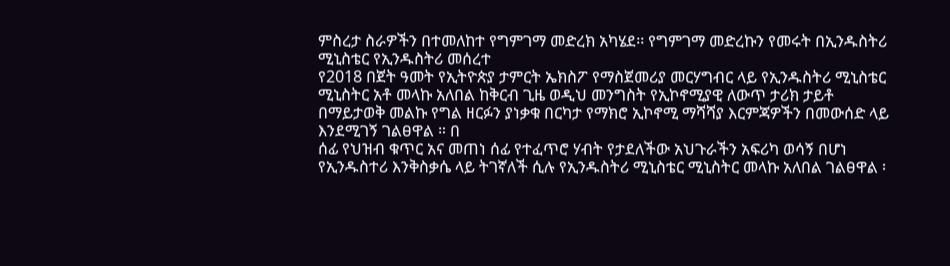ምስረታ ስራዎችን በተመለከተ የግምገማ መድረክ አካሄደ፡፡ የግምገማ መድረኩን የመሩት በኢንዱስትሪ ሚኒስቴር የኢንዱስትሪ መሰረተ
የ2018 በጀት ዓመት የኢትዮጵያ ታምርት ኤክስፖ የማስጀመሪያ መርሃግብር ላይ የኢንዱስትሪ ሚኒስቴር ሚኒስትር አቶ መላኩ አለበል ከቅርብ ጊዜ ወዲህ መንግስት የኢኮኖሚያዊ ለውጥ ታሪክ ታይቶ በማይታወቅ መልኩ የግል ዘርፉን ያነቃቁ በርካታ የማክሮ ኢኮኖሚ ማሻሻያ እርምጃዎችን በመውሰድ ላይ እንደሚገኝ ገልፀዋል ። በ
ሰፊ የህዝብ ቁጥር አና መጠነ ሰፊ የተፈጥሮ ሃብት የታደለችው አህጉራችን አፍሪካ ወሳኝ በሆነ የኢንዱስተሪ እንቅስቃሴ ላይ ትገኛለች ሲሉ የኢንዱስትሪ ሚኒስቴር ሚኒስትር መላኩ አለበል ገልፀዋል ፡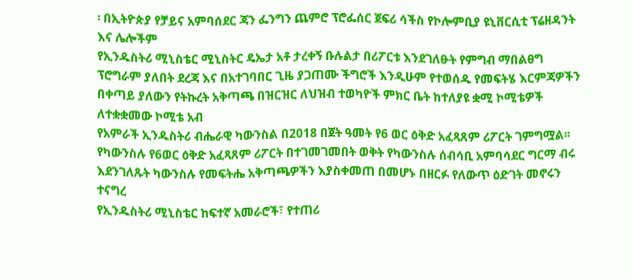፡ በኢትዮጵያ የቻይና አምባሰደር ጃን ፌንግን ጨምሮ ፕሮፌሰር ጀፍሪ ሳችስ የኮሎምቢያ ዩኒቨርሲቲ ፕሬዘዳንት እና ሌሎችም
የኢንዱስትሪ ሚኒስቴር ሚኒስትር ዴኤታ አቶ ታረቀኝ ቡሉልታ በሪፖርቱ እንደገለፁት የምግብ ማበልፀግ ፕሮግራም ያለበት ደረጃ እና በአተገባበር ጊዜ ያጋጠሙ ችግሮች እንዲሁም የተወሰዱ የመፍትሄ እርምጃዎችን በቀጣይ ያለውን የትኩረት አቅጣጫ በዝርዝር ለህዝብ ተወካዮች ምክር ቤት ከተለያዩ ቋሚ ኮሚቴዎች ለተቋቋመው ኮሚቴ አብ
የአምራች ኢንዱስትሪ ብሔራዊ ካውንስል በ2018 በጀት ዓመት የ6 ወር ዕቅድ አፈጻጸም ሪፖርት ገምግሟል፡፡ የካውንስሉ የ6ወር ዕቅድ አፈጻጸም ሪፖርት በተገመገመበት ወቅት የካውንስሉ ሰብሳቢ አምባሳደር ግርማ ብሩ እደንገለጹት ካውንስሉ የመፍትሔ አቅጣጫዎችን እያስቀመጠ በመሆኑ በዘርፉ የለውጥ ዕድገት መኖሩን ተናግረ
የኢንዱስትሪ ሚኒስቴር ከፍተኛ አመራሮች፣ የተጠሪ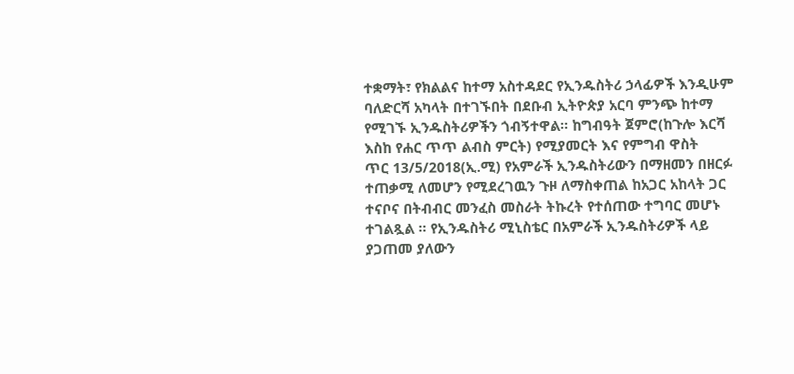ተቋማት፣ የክልልና ከተማ አስተዳደር የኢንዱስትሪ ኃላፊዎች እንዲሁም ባለድርሻ አካላት በተገኙበት በደቡብ ኢትዮጵያ አርባ ምንጭ ከተማ የሚገኙ ኢንዱስትሪዎችን ጎብኝተዋል። ከግብዓት ጀምሮ(ከጉሎ እርሻ እስከ የሐር ጥጥ ልብስ ምርት) የሚያመርት እና የምግብ ዋስት
ጥር 13/5/2018(ኢ.ሚ) የአምራች ኢንዱስትሪውን በማዘመን በዘርፉ ተጠቃሚ ለመሆን የሚደረገዉን ጉዞ ለማስቀጠል ከአጋር አከላት ጋር ተናቦና በትብብር መንፈስ መስራት ትኩረት የተሰጠው ተግባር መሆኑ ተገልጿል ። የኢንዱስትሪ ሚኒስቴር በአምራች ኢንዱስትሪዎች ላይ ያጋጠመ ያለውን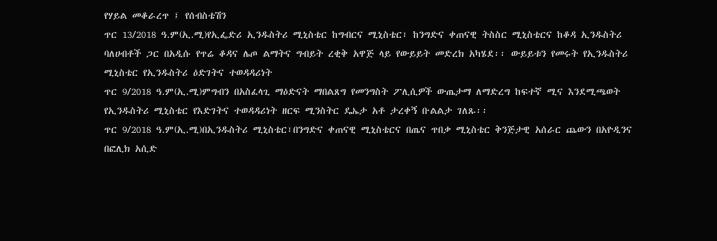የሃይል መቆራረጥ ፤ የሰብስቴሽን
ጥር 13/2018 ዓ.ም(ኢ.ሚ)የኢፌድሪ ኢንዱስትሪ ሚኒስቴር ከግብርና ሚኒስቴር፣ ከንግድና ቀጠናዊ ትስስር ሚኒስቴርና ከቆዳ ኢንዱስትሪ ባለሀብቶች ጋር በአዲሱ የጥሬ ቆዳና ሌጦ ልማትና ግብይት ረቂቅ አዋጅ ላይ የውይይት መድረክ አካሄደ፡፡ ውይይቱን የመሩት የኢንዱስትሪ ሚኒስቴር የኢንዱስትሪ ዕድገትና ተወዳዳሪነት
ጥር 9/2018 ዓ.ም(ኢ.ሚ)ምግብን በአስፈላጊ ማዕድናት ማበልጸግ የመንግስት ፖሊሲዎች ውጤታማ ለማድረግ ከፍተኛ ሚና እንደሚጫወት የኢንዱስትሪ ሚኒስቴር የእድገትና ተወዳዳሪነት ዘርፍ ሚንስትር ዴኤታ አቶ ታረቀኝ ቡልልታ ገለጹ፡፡
ጥር 9/2018 ዓ.ም(ኢ.ሚ)በኢንዱስትሪ ሚኒስቴር፣በንግድና ቀጠናዊ ሚኒስቴርና በጤና ጥበቃ ሚኒስቴር ቅንጅታዊ አሰራር ጨውን በአዮዲንና በፎሊክ አሲድ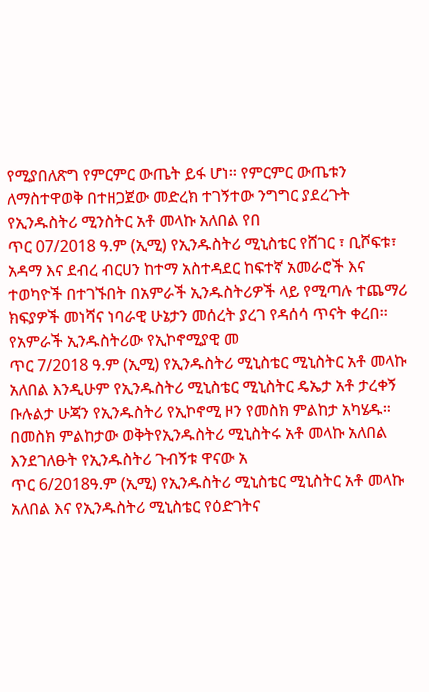የሚያበለጽግ የምርምር ውጤት ይፋ ሆነ፡፡ የምርምር ውጤቱን ለማስተዋወቅ በተዘጋጀው መድረክ ተገኝተው ንግግር ያደረጉት የኢንዱስትሪ ሚንስትር አቶ መላኩ አለበል የበ
ጥር 07/2018 ዓ.ም (ኢሚ) የኢንዱስትሪ ሚኒስቴር የሸገር ፣ ቢሾፍቱ፣ አዳማ እና ደብረ ብርሀን ከተማ አስተዳደር ከፍተኛ አመራሮች እና ተወካዮች በተገኙበት በአምራች ኢንዱስትሪዎች ላይ የሚጣሉ ተጨማሪ ክፍያዎች መነሻና ነባራዊ ሁኔታን መሰረት ያረገ የዳሰሳ ጥናት ቀረበ፡፡ የአምራች ኢንዱስትሪው የኢኮኖሚያዊ መ
ጥር 7/2018 ዓ.ም (ኢሚ) የኢንዱስትሪ ሚኒስቴር ሚኒስትር አቶ መላኩ አለበል እንዲሁም የኢንዱስትሪ ሚኒስቴር ሚኒስትር ዴኤታ አቶ ታረቀኝ ቡሉልታ ሁጃን የኢንዱስትሪ የኢኮኖሚ ዞን የመስክ ምልከታ አካሄዱ። በመስክ ምልከታው ወቅትየኢንዱስትሪ ሚኒስትሩ አቶ መላኩ አለበል እንደገለፁት የኢንዱስትሪ ጉብኝቱ ዋናው አ
ጥር 6/2018ዓ.ም (ኢሚ) የኢንዱስትሪ ሚኒስቴር ሚኒስትር አቶ መላኩ አለበል እና የኢንዱስትሪ ሚኒስቴር የዕድገትና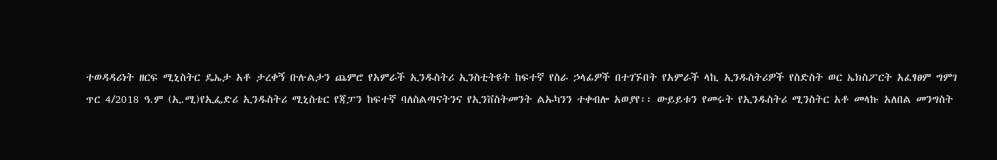ተወዳዳሪነት ዘርፍ ሚኒስትር ዴኤታ አቶ ታረቀኝ ቡሉልታን ጨምሮ የአምራች ኢንዱስትሪ ኢንስቲትዩት ከፍተኛ የስራ ኃላፊዎች በተገኙበት የአምራች ላኪ ኢንዱስትሪዎች የስድስት ወር ኤክስፖርት አፈፃፀም ግምገ
ጥር 4/2018 ዓ.ም (ኢ.ሚ)የኢፌድሪ ኢንዱስትሪ ሚኒስቴር የጃፓን ከፍተኛ ባለስልጣናትንና የኢንቨስትመንት ልኡካንን ተቀብሎ አወያየ፡፡ ውይይቱን የመሩት የኢንዱስትሪ ሚንስትር አቶ መላኩ አለበል መንግስት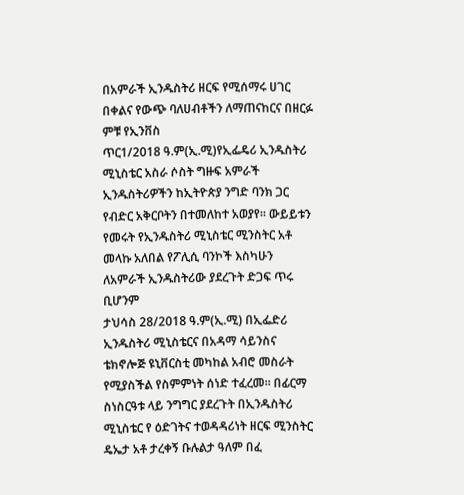በአምራች ኢንዱስትሪ ዘርፍ የሚሰማሩ ሀገር በቀልና የውጭ ባለሀብቶችን ለማጠናከርና በዘርፉ ምቹ የኢንቨስ
ጥር1/2018 ዓ.ም(ኢ.ሚ)የኢፌዴሪ ኢንዱስትሪ ሚኒስቴር አስራ ሶስት ግዙፍ አምራች ኢንዱስትሪዎችን ከኢትዮጵያ ንግድ ባንክ ጋር የብድር አቅርቦትን በተመለከተ አወያየ፡፡ ውይይቱን የመሩት የኢንዱስትሪ ሚኒስቴር ሚንስትር አቶ መላኩ አለበል የፖሊሲ ባንኮች እስካሁን ለአምራች ኢንዱስትሪው ያደረጉት ድጋፍ ጥሩ ቢሆንም
ታህሳስ 28/2018 ዓ.ም(ኢ.ሚ) በኢፌድሪ ኢንዱስትሪ ሚኒስቴርና በአዳማ ሳይንስና ቴክኖሎጅ ዩኒቨርስቲ መካከል አብሮ መስራት የሚያስችል የስምምነት ሰነድ ተፈረመ፡፡ በፊርማ ስነስርዓቱ ላይ ንግግር ያደረጉት በኢንዱስትሪ ሚኒስቴር የ ዕድገትና ተወዳዳሪነት ዘርፍ ሚንስትር ዴኤታ አቶ ታረቀኝ ቡሉልታ ዓለም በፈ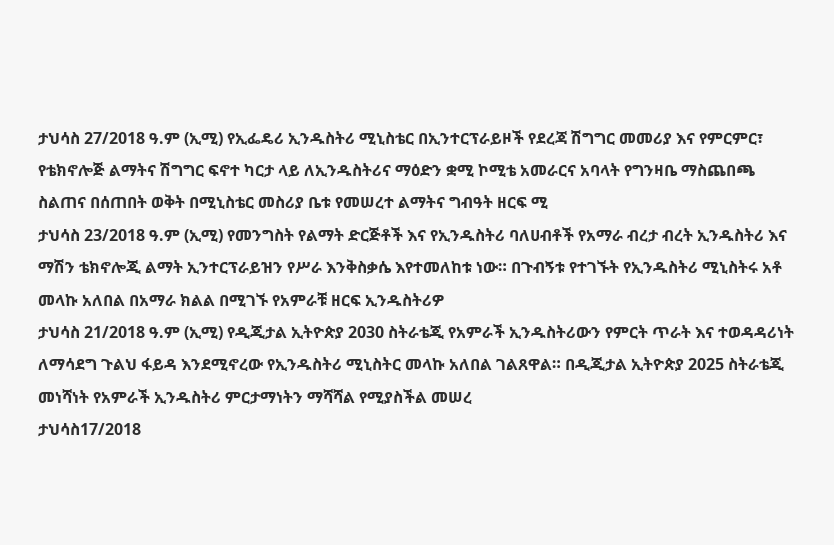ታህሳስ 27/2018 ዓ.ም (ኢሚ) የኢፌዴሪ ኢንዱስትሪ ሚኒስቴር በኢንተርፕራይዞች የደረጃ ሽግግር መመሪያ እና የምርምር፣ የቴክኖሎጅ ልማትና ሽግግር ፍኖተ ካርታ ላይ ለኢንዱስትሪና ማዕድን ቋሚ ኮሚቴ አመራርና አባላት የግንዛቤ ማስጨበጫ ስልጠና በሰጠበት ወቅት በሚኒስቴር መስሪያ ቤቱ የመሠረተ ልማትና ግብዓት ዘርፍ ሚ
ታህሳስ 23/2018 ዓ.ም (ኢሚ) የመንግስት የልማት ድርጅቶች እና የኢንዱስትሪ ባለሀብቶች የአማራ ብረታ ብረት ኢንዱስትሪ እና ማሽን ቴክኖሎጂ ልማት ኢንተርፕራይዝን የሥራ እንቅስቃሴ እየተመለከቱ ነው። በጉብኝቱ የተገኙት የኢንዱስትሪ ሚኒስትሩ አቶ መላኩ አለበል በአማራ ክልል በሚገኙ የአምራቹ ዘርፍ ኢንዱስትሪዎ
ታህሳስ 21/2018 ዓ.ም (ኢሚ) የዲጂታል ኢትዮጵያ 2030 ስትራቴጂ የአምራች ኢንዱስትሪውን የምርት ጥራት እና ተወዳዳሪነት ለማሳደግ ጉልህ ፋይዳ እንደሚኖረው የኢንዱስትሪ ሚኒስትር መላኩ አለበል ገልጸዋል። በዲጂታል ኢትዮጵያ 2025 ስትራቴጂ መነሻነት የአምራች ኢንዱስትሪ ምርታማነትን ማሻሻል የሚያስችል መሠረ
ታህሳስ17/2018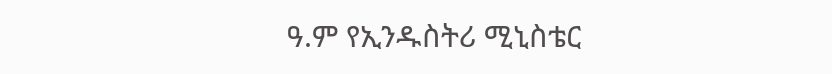ዓ.ም የኢንዱስትሪ ሚኒስቴር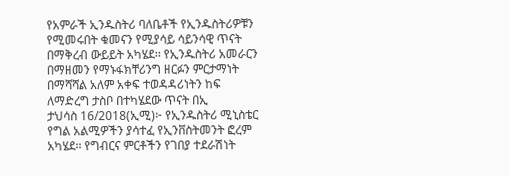የአምራች ኢንዱስትሪ ባለቤቶች የኢንዱስትሪዎቹን የሚመሩበት ቁመናን የሚያሳይ ሳይንሳዊ ጥናት በማቅረብ ውይይት አካሄደ፡፡ የኢንዱስትሪ አመራርን በማዘመን የማኑፋክቸሪንግ ዘርፉን ምርታማነት በማሻሻል አለም አቀፍ ተወዳዳሪነትን ከፍ ለማድረግ ታስቦ በተካሄደው ጥናት በኢ
ታህሳስ 16/2018(ኢሚ)፦ የኢንዱስትሪ ሚኒስቴር የግል አልሚዎችን ያሳተፈ የኢንቨስትመንት ፎረም አካሄደ፡፡ የግብርና ምርቶችን የገበያ ተደራሽነት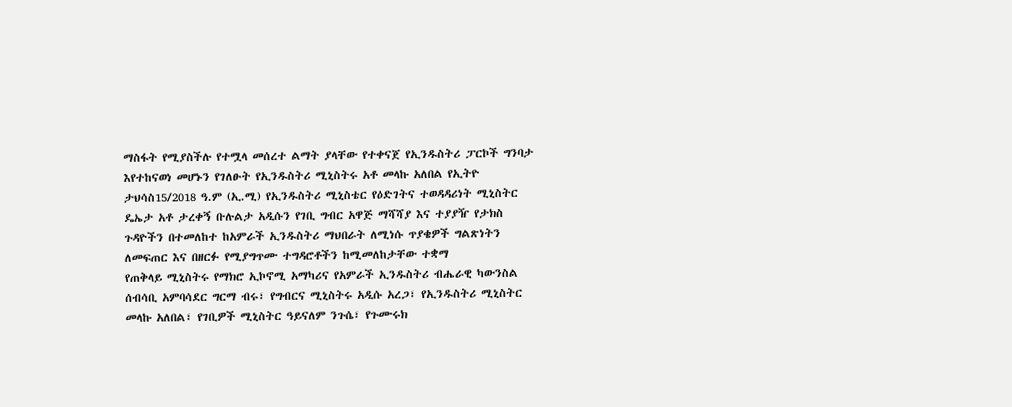ማስፋት የሚያስችሉ የተሟላ መሰረተ ልማት ያላቸው የተቀናጀ የኢንዱስትሪ ፓርኮች ግንባታ እየተከናወነ መሆኑን የገለፁት የኢንዱስትሪ ሚኒስትሩ አቶ መላኩ አለበል የኢትዮ
ታህሳስ15/2018 ዓ.ም (ኢ.ሚ) የኢንዱስትሪ ሚኒስቴር የዕድገትና ተወዳዳሪነት ሚኒስትር ዴኤታ አቶ ታረቀኝ ቡሉልታ አዲሱን የገቢ ግብር አዋጅ ማሻሻያ እና ተያያዥ የታክስ ጉዳዮችን በተመለከተ ከአምራች ኢንዱስትሪ ማህበራት ለሚነሱ ጥያቄዎች ግልጽነትን ለመፍጠር እና በዘርፉ የሚያግጥሙ ተግዳሮቶችን ከሚመለከታቸው ተቋማ
የጠቅላይ ሚኒስትሩ የማክሮ ኢኮኖሚ አማካሪና የአምራች ኢንዱስትሪ ብሔራዊ ካውንስል ሰብሳቢ አምባሳደር ግርማ ብሩ፣ የግብርና ሚኒስትሩ አዲሱ አረጋ፣ የኢንዱስትሪ ሚኒስትር መላኩ አለበል፣ የገቢዎች ሚኒስትር ዓይናለም ንጉሴ፣ የጉሙሩክ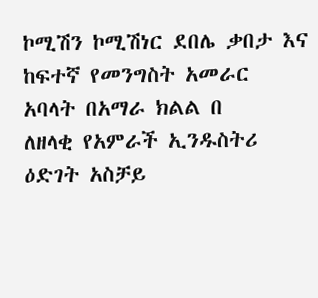ኮሚሽን ኮሚሽነር ደበሌ ቃበታ እና ከፍተኛ የመንግስት አመራር አባላት በአማራ ክልል በ
ለዘላቂ የአምራች ኢንዱስትሪ ዕድገት አስቻይ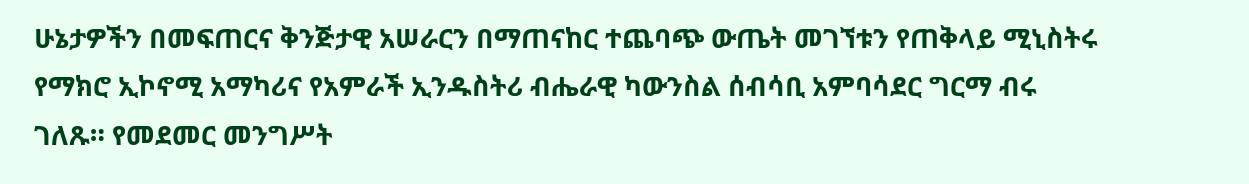ሁኔታዎችን በመፍጠርና ቅንጅታዊ አሠራርን በማጠናከር ተጨባጭ ውጤት መገኘቱን የጠቅላይ ሚኒስትሩ የማክሮ ኢኮኖሚ አማካሪና የአምራች ኢንዱስትሪ ብሔራዊ ካውንስል ሰብሳቢ አምባሳደር ግርማ ብሩ ገለጹ። የመደመር መንግሥት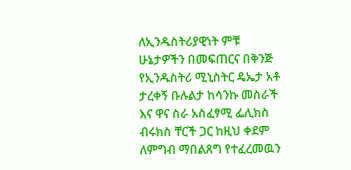ለኢንዱስትሪያዊነት ምቹ ሁኔታዎችን በመፍጠርና በቅንጅ
የኢንዱስትሪ ሚኒስትር ዴኤታ አቶ ታረቀኝ ቡሉልታ ከሳንኩ መስራች እና ዋና ስራ አስፈፃሚ ፌሊክስ ብሩክስ ቸርች ጋር ከዚህ ቀደም ለምግብ ማበልጸግ የተፈረመዉን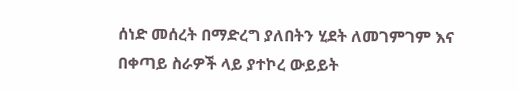ሰነድ መሰረት በማድረግ ያለበትን ሂደት ለመገምገም እና በቀጣይ ስራዎች ላይ ያተኮረ ውይይት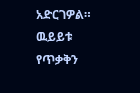አድርገዎል። ዉይይቱ የጥቃቅን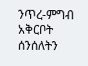ንጥረ-ምግብ አቅርቦት ሰንሰለትን